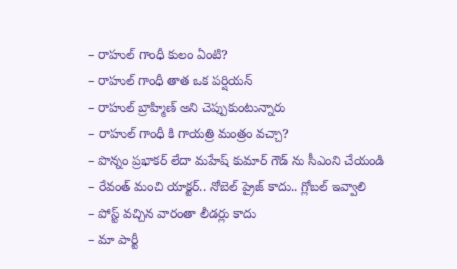– రాహుల్ గాంధీ కులం ఏంటి?
– రాహుల్ గాంధీ తాత ఒక పర్షియన్
– రాహుల్ బ్రాహ్మిణ్ అని చెప్పుకుంటున్నారు
– రాహుల్ గాంధీ కి గాయత్రి మంత్రం వచ్చా?
– పొన్నం ప్రభాకర్ లేదా మహేష్ కుమార్ గౌడ్ ను సీఎంని చేయండి
– రేవంత్ మంచి యాక్టర్.. నోబెల్ ప్రైజ్ కాదు.. గ్లోబల్ ఇవ్వాలి
– పోస్ట్ వచ్చిన వారంతా లీడర్లు కాదు
– మా పార్టీ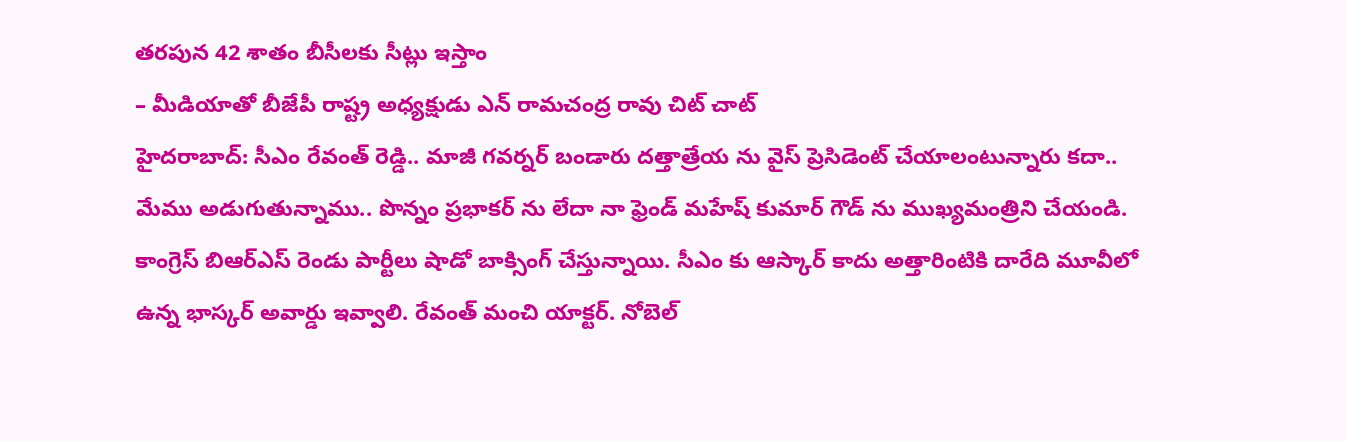తరపున 42 శాతం బీసీలకు సీట్లు ఇస్తాం
– మీడియాతో బీజేపీ రాష్ట్ర అధ్యక్షుడు ఎన్ రామచంద్ర రావు చిట్ చాట్
హైదరాబాద్: సీఎం రేవంత్ రెడ్డి.. మాజీ గవర్నర్ బండారు దత్తాత్రేయ ను వైస్ ప్రెసిడెంట్ చేయాలంటున్నారు కదా.. మేము అడుగుతున్నాము.. పొన్నం ప్రభాకర్ ను లేదా నా ఫ్రెండ్ మహేష్ కుమార్ గౌడ్ ను ముఖ్యమంత్రిని చేయండి. కాంగ్రెస్ బిఆర్ఎస్ రెండు పార్టీలు షాడో బాక్సింగ్ చేస్తున్నాయి. సీఎం కు ఆస్కార్ కాదు అత్తారింటికి దారేది మూవీలో ఉన్న భాస్కర్ అవార్డు ఇవ్వాలి. రేవంత్ మంచి యాక్టర్. నోబెల్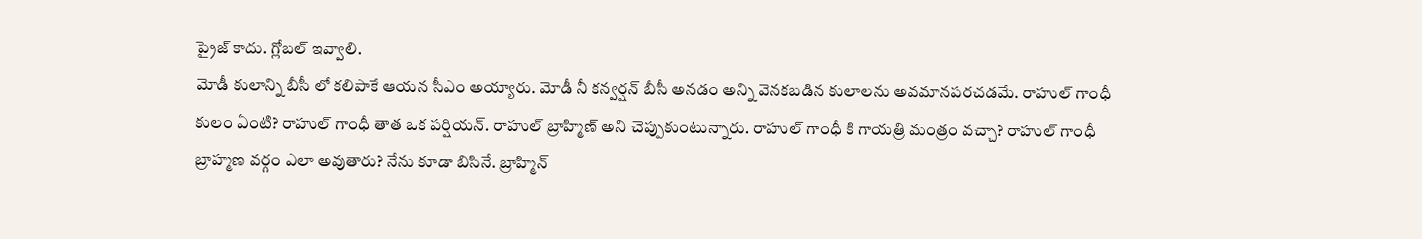ప్రైజ్ కాదు. గ్లోబల్ ఇవ్వాలి.
మోడీ కులాన్ని బీసీ లో కలిపాకే ఆయన సీఎం అయ్యారు. మోడీ నీ కన్వర్షన్ బీసీ అనడం అన్ని వెనకబడిన కులాలను అవమానపరచడమే. రాహుల్ గాంధీ కులం ఏంటి? రాహుల్ గాంధీ తాత ఒక పర్షియన్. రాహుల్ బ్రాహ్మిణ్ అని చెప్పుకుంటున్నారు. రాహుల్ గాంధీ కి గాయత్రి మంత్రం వచ్చా? రాహుల్ గాంధీ బ్రాహ్మణ వర్గం ఎలా అవుతారు? నేను కూడా బిసినే. బ్రాహ్మిన్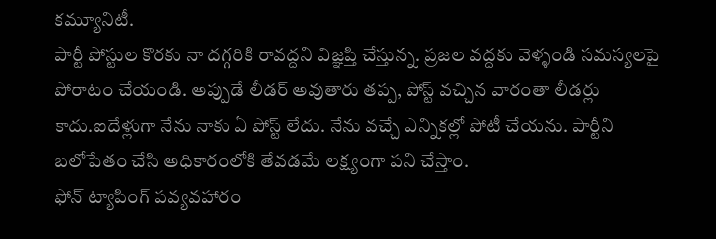కమ్యూనిటీ.
పార్టీ పోస్టుల కొరకు నా దగ్గరికి రావద్దని విజ్ఞప్తి చేస్తున్న. ప్రజల వద్దకు వెళ్ళండి సమస్యలపై పోరాటం చేయండి. అప్పుడే లీడర్ అవుతారు తప్ప, పోస్ట్ వచ్చిన వారంతా లీడర్లు కాదు.ఐదేళ్లుగా నేను నాకు ఏ పోస్ట్ లేదు. నేను వచ్చే ఎన్నికల్లో పోటీ చేయను. పార్టీని బలోపేతం చేసి అధికారంలోకి తేవడమే లక్ష్యంగా పని చేస్తాం.
ఫోన్ ట్యాపింగ్ పవ్యవహారం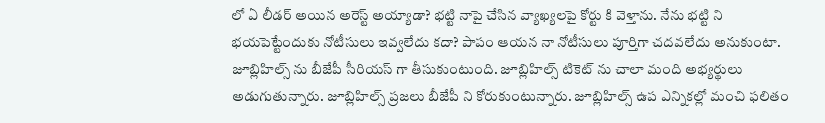లో ఏ లీడర్ అయిన అరెస్ట్ అయ్యాడా? భట్టి నాపై చేసిన వ్యాఖ్యలపై కోర్టు కి వెళ్తాను. నేను భట్టి ని భయపెట్టేందుకు నోటీసులు ఇవ్వలేదు కదా? పాపం ఆయన నా నోటీసులు పూర్తిగా చదవలేదు అనుకుంటా. జూబ్లిహిల్స్ ను బీజేపీ సీరియస్ గా తీసుకుంటుంది. జూబ్లిహిల్స్ టికెట్ ను చాలా మంది అభ్యర్థులు అడుగుతున్నారు. జూబ్లిహిల్స్ ప్రజలు బీజేపీ ని కోరుకుంటున్నారు. జూబ్లిహిల్స్ ఉప ఎన్నికల్లో మంచి ఫలితం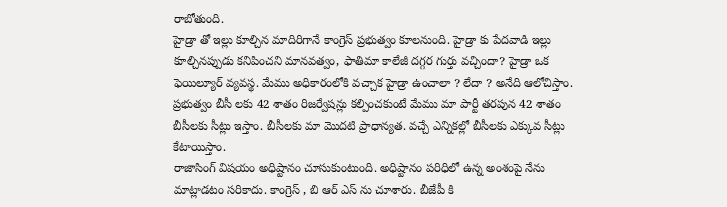రాబోతుంది.
హైడ్రా తో ఇల్లు కూల్చిన మాదిరిగానే కాంగ్రెస్ ప్రభుత్వం కూలనుంది. హైడ్రా కు పేదవాడి ఇల్లు కూల్చినప్పుడు కనిపించని మానవత్వం, ఫాతిమా కాలేజీ దగ్గర గుర్తు వచ్చిందా? హైడ్రా ఒక ఫెయిల్యూర్ వ్యవస్థ. మేము అధికారంలోకి వచ్చాక హైడ్రా ఉంచాలా ? లేదా ? అనేది ఆలోచిస్తాం. ప్రభుత్వం బీసీ లకు 42 శాతం రిజర్వేషన్లు కల్పించకుంటే మేము మా పార్టీ తరపున 42 శాతం బీసీలకు సీట్లు ఇస్తాం. బీసీలకు మా మొదటి ప్రాధాన్యత. వచ్చే ఎన్నికల్లో బీసీలకు ఎక్కువ సీట్లు కేటాయిస్తాం.
రాజాసింగ్ విషయం అధిష్టానం చూసుకుంటుంది. అధిష్టానం పరిధిలో ఉన్న అంశంపై నేను మాట్లాడటం సరికాదు. కాంగ్రెస్ , బి ఆర్ ఎస్ ను చూశారు. బీజేపీ కి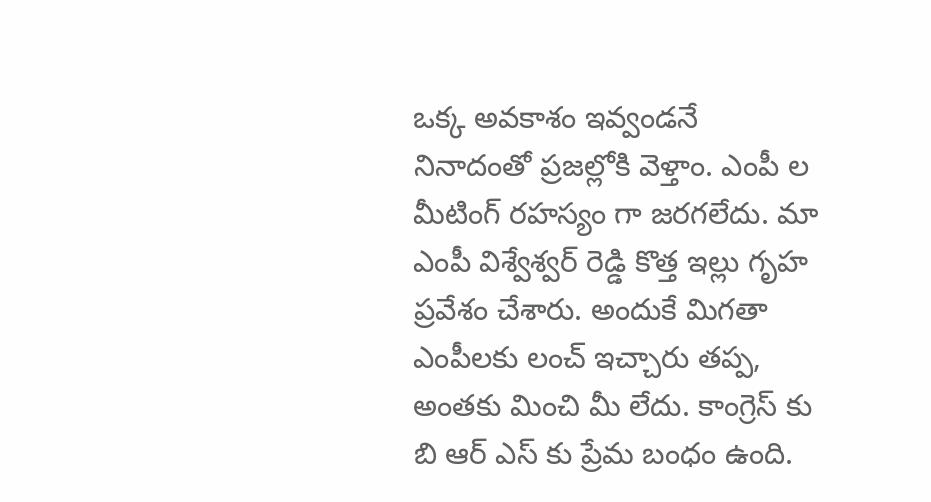ఒక్క అవకాశం ఇవ్వండనే నినాదంతో ప్రజల్లోకి వెళ్తాం. ఎంపీ ల మీటింగ్ రహస్యం గా జరగలేదు. మా ఎంపీ విశ్వేశ్వర్ రెడ్డి కొత్త ఇల్లు గృహ ప్రవేశం చేశారు. అందుకే మిగతా ఎంపీలకు లంచ్ ఇచ్చారు తప్ప, అంతకు మించి మీ లేదు. కాంగ్రెస్ కు బి ఆర్ ఎస్ కు ప్రేమ బంధం ఉంది.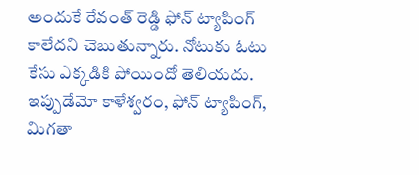అందుకే రేవంత్ రెడ్డి ఫోన్ ట్యాపింగ్ కాలేదని చెబుతున్నారు. నోటుకు ఓటు కేసు ఎక్కడికి పోయిందో తెలియదు. ఇప్పుడేమో కాళేశ్వరం, ఫోన్ ట్యాపింగ్, మిగతా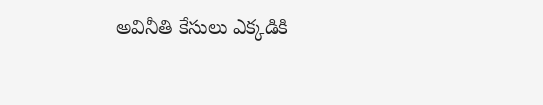అవినీతి కేసులు ఎక్కడికి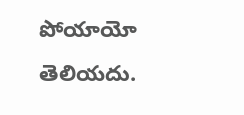పోయాయో తెలియదు.